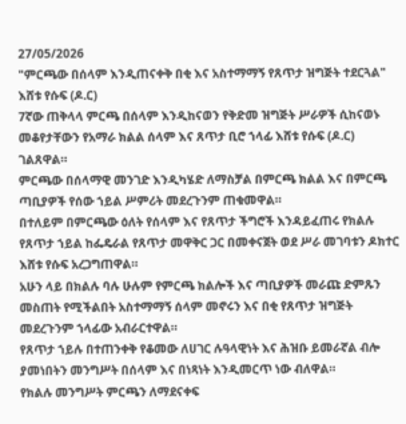27/05/2026
"ምርጫው በሰላም እንዲጠናቀቅ በቂ እና አስተማማኝ የጸጥታ ዝግጅት ተደርጓል" እሸቱ የሱፍ (ዶ.ር)
7ኛው ጠቅላላ ምርጫ በሰላም እንዲከናወን የቅድመ ዝግጅት ሥራዎች ሲከናወኑ መቆየታቸውን የአማራ ክልል ሰላም እና ጸጥታ ቢሮ ኀላፊ እሸቱ የሱፍ (ዶ.ር) ገልጸዋል።
ምርጫው በሰላማዊ መንገድ እንዲካሄድ ለማስቻል በምርጫ ክልል እና በምርጫ ጣቢያዎች የሰው ኀይል ሥምሪት መደረጉንም ጠቁመዋል።
በተለይም በምርጫው ዕለት የሰላም እና የጸጥታ ችግሮች እንዳይፈጠሩ የክልሉ የጸጥታ ኀይል ከፌዴራል የጸጥታ መዋቅር ጋር በመቀናጀት ወደ ሥራ መገባቱን ዶክተር እሸቱ የሱፍ አረጋግጠዋል።
አሁን ላይ በክልሉ ባሉ ሁሉም የምርጫ ክልሎች እና ጣቢያዎች መራጩ ድምጹን መስጠት የሚችልበት አስተማማኝ ሰላም መኖሩን እና በቂ የጸጥታ ዝግጅት መደረጉንም ኀላፊው አብራርተዋል።
የጸጥታ ኀይሉ በተጠንቀቅ የቆመው ለሀገር ሉዓላዊነት እና ሕዝቡ ይመራኛል ብሎ ያመነበትን መንግሥት በሰላም እና በነጻነት እንዲመርጥ ነው ብለዋል።
የክልሉ መንግሥት ምርጫን ለማደናቀፍ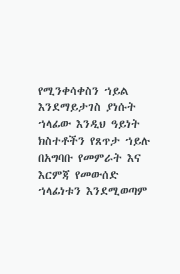የሚንቀሳቀስን ኀይል እንደማይታገስ ያነሱት ኀላፊው እንዲህ ዓይነት ክስተቶችን የጸጥታ ኀይሉ በአግባቡ የመምራት እና እርምጃ የመውሰድ ኀላፊነቱን እንደሚወጣም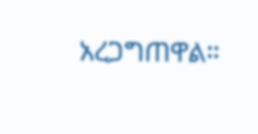አረጋግጠዋል።